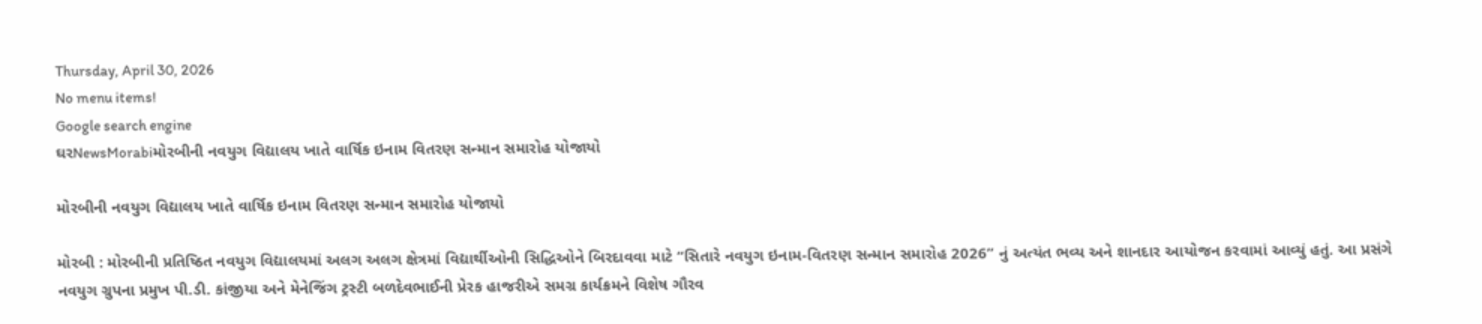Thursday, April 30, 2026
No menu items!
Google search engine
ઘરNewsMorabiમોરબીની નવયુગ વિદ્યાલય ખાતે વાર્ષિક ઇનામ વિતરણ સન્માન સમારોહ યોજાયો

મોરબીની નવયુગ વિદ્યાલય ખાતે વાર્ષિક ઇનામ વિતરણ સન્માન સમારોહ યોજાયો

મોરબી : મોરબીની પ્રતિષ્ઠિત નવયુગ વિદ્યાલયમાં અલગ અલગ ક્ષેત્રમાં વિદ્યાર્થીઓની સિદ્ધિઓને બિરદાવવા માટે “સિતારે નવયુગ ઇનામ-વિતરણ સન્માન સમારોહ 2026” નું અત્યંત ભવ્ય અને શાનદાર આયોજન કરવામાં આવ્યું હતું. આ પ્રસંગે નવયુગ ગ્રુપના પ્રમુખ પી.ડી. કાંજીયા અને મેનેજિંગ ટ્રસ્ટી બળદેવભાઈની પ્રેરક હાજરીએ સમગ્ર કાર્યક્રમને વિશેષ ગૌરવ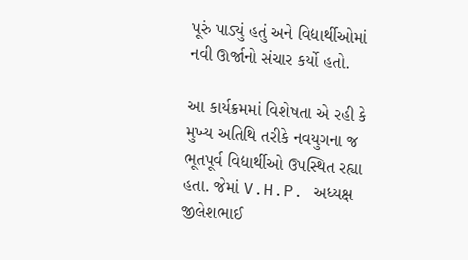પૂરું પાડ્યું હતું અને વિદ્યાર્થીઓમાં નવી ઊર્જાનો સંચાર કર્યો હતો.

આ કાર્યક્રમમાં વિશેષતા એ રહી કે મુખ્ય અતિથિ તરીકે નવયુગના જ ભૂતપૂર્વ વિદ્યાર્થીઓ ઉપસ્થિત રહ્યા હતા. જેમાં V.H.P. અધ્યક્ષ જીલેશભાઈ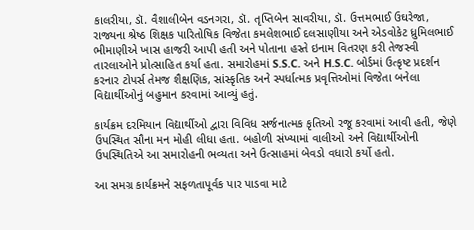કાલરીયા, ડૉ. વૈશાલીબેન વડનગરા, ડૉ. તૃપ્તિબેન સાવરીયા, ડૉ. ઉત્તમભાઈ ઉઘરેજા, રાજ્યના શ્રેષ્ઠ શિક્ષક પારિતોષિક વિજેતા કમલેશભાઈ દલસાણીયા અને એડવોકેટ ધ્રુમિલભાઈ ભીમાણીએ ખાસ હાજરી આપી હતી અને પોતાના હસ્તે ઇનામ વિતરણ કરી તેજસ્વી તારલાઓને પ્રોત્સાહિત કર્યા હતા. સમારોહમાં S.S.C. અને H.S.C. બોર્ડમાં ઉત્કૃષ્ટ પ્રદર્શન કરનાર ટોપર્સ તેમજ શૈક્ષણિક, સાંસ્કૃતિક અને સ્પર્ધાત્મક પ્રવૃત્તિઓમાં વિજેતા બનેલા વિદ્યાર્થીઓનું બહુમાન કરવામાં આવ્યું હતું.

કાર્યક્રમ દરમિયાન વિદ્યાર્થીઓ દ્વારા વિવિધ સર્જનાત્મક કૃતિઓ રજૂ કરવામાં આવી હતી, જેણે ઉપસ્થિત સૌના મન મોહી લીધા હતા. બહોળી સંખ્યામાં વાલીઓ અને વિદ્યાર્થીઓની ઉપસ્થિતિએ આ સમારોહની ભવ્યતા અને ઉત્સાહમાં બેવડો વધારો કર્યો હતો.

આ સમગ્ર કાર્યક્રમને સફળતાપૂર્વક પાર પાડવા માટે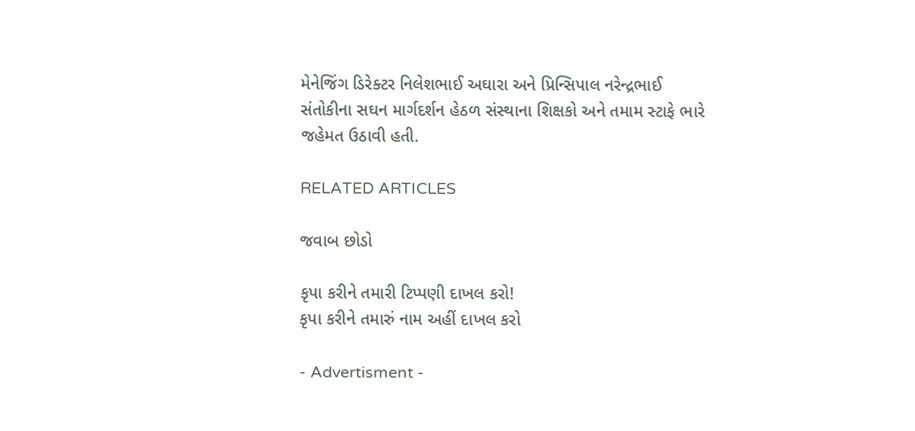મેનેજિંગ ડિરેક્ટર નિલેશભાઈ અઘારા અને પ્રિન્સિપાલ નરેન્દ્રભાઈ સંતોકીના સઘન માર્ગદર્શન હેઠળ સંસ્થાના શિક્ષકો અને તમામ સ્ટાફે ભારે જહેમત ઉઠાવી હતી.

RELATED ARTICLES

જવાબ છોડો

કૃપા કરીને તમારી ટિપ્પણી દાખલ કરો!
કૃપા કરીને તમારું નામ અહીં દાખલ કરો

- Advertisment -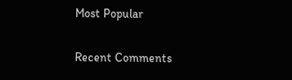Most Popular

Recent Comments